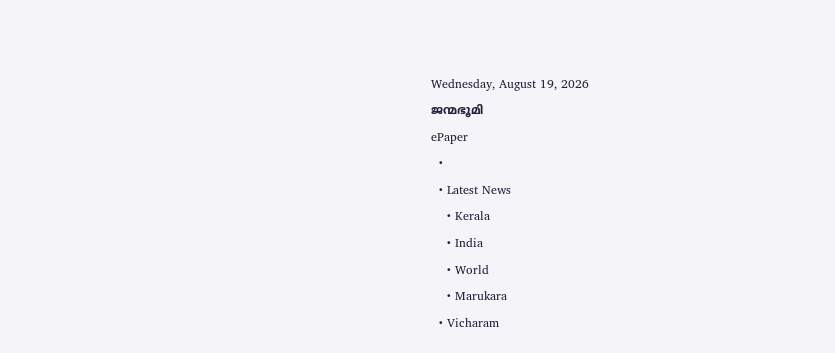Wednesday, August 19, 2026
ജന്മഭൂമി
ePaper
  •
  • Latest News
    • Kerala
    • India
    • World
    • Marukara
  • Vicharam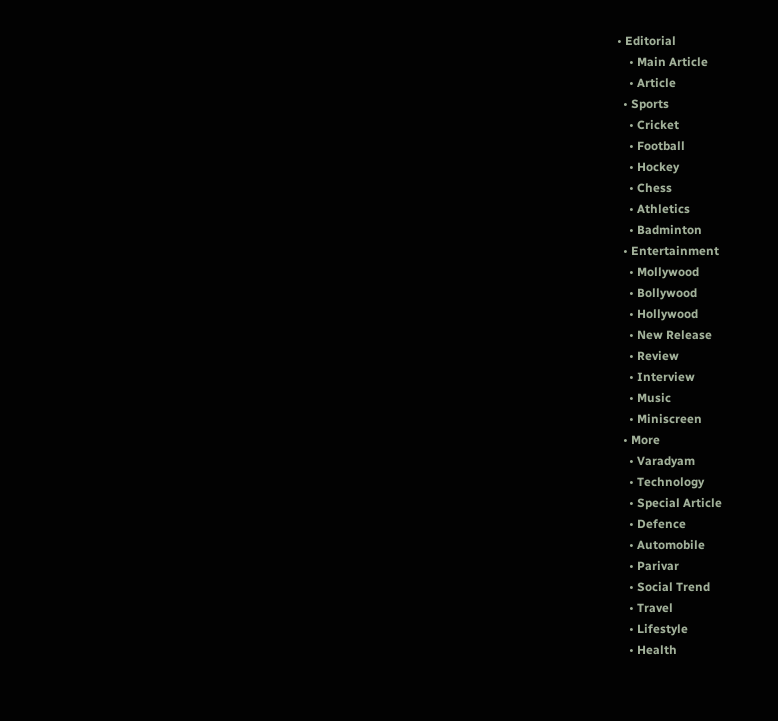• Editorial
    • Main Article
    • Article
  • Sports
    • Cricket
    • Football
    • Hockey
    • Chess
    • Athletics
    • Badminton
  • Entertainment
    • Mollywood
    • Bollywood
    • Hollywood
    • New Release
    • Review
    • Interview
    • Music
    • Miniscreen
  • More
    • Varadyam
    • Technology
    • Special Article
    • Defence
    • Automobile
    • Parivar
    • Social Trend
    • Travel
    • Lifestyle
    • Health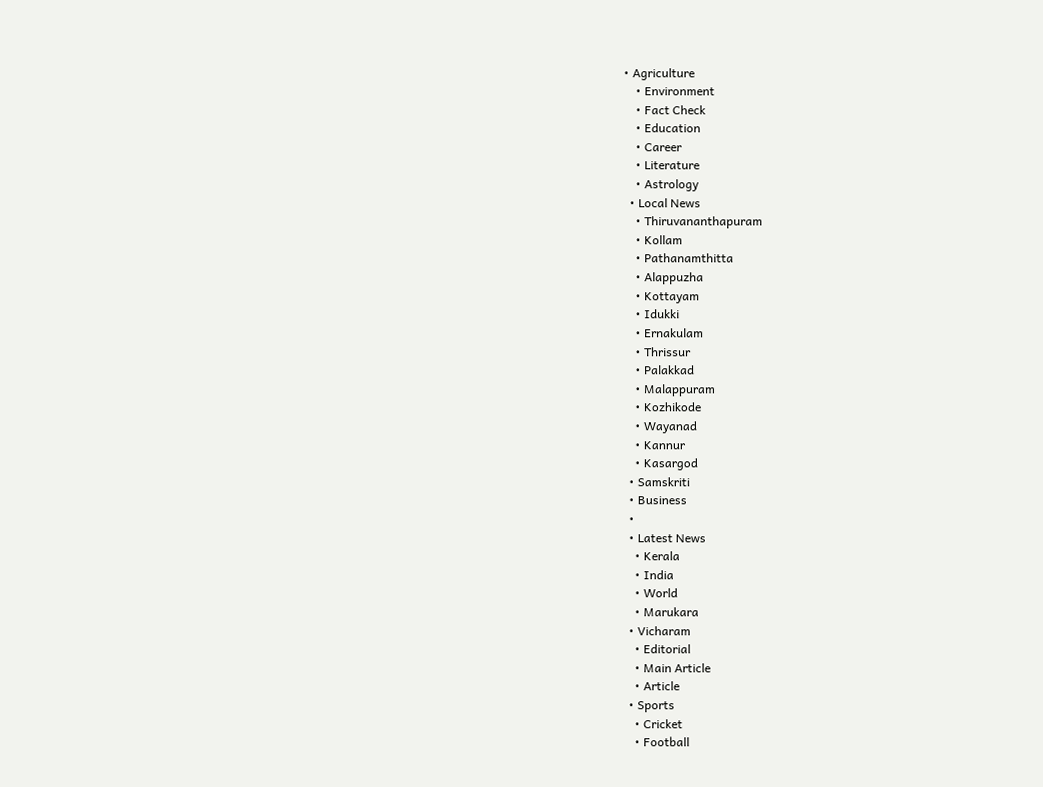• Agriculture
    • Environment
    • Fact Check
    • Education
    • Career
    • Literature
    • Astrology
  • Local News
    • Thiruvananthapuram
    • Kollam
    • Pathanamthitta
    • Alappuzha
    • Kottayam
    • Idukki
    • Ernakulam
    • Thrissur
    • Palakkad
    • Malappuram
    • Kozhikode
    • Wayanad
    • Kannur
    • Kasargod
  • Samskriti
  • Business
  •
  • Latest News
    • Kerala
    • India
    • World
    • Marukara
  • Vicharam
    • Editorial
    • Main Article
    • Article
  • Sports
    • Cricket
    • Football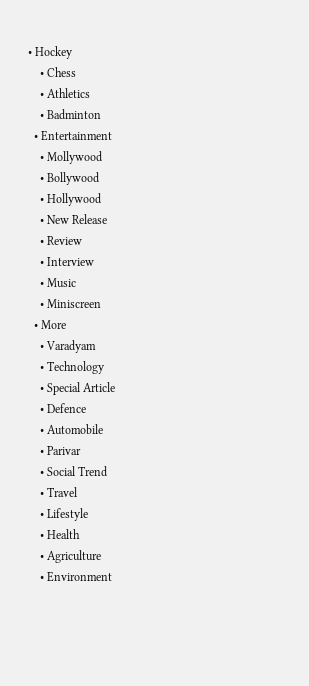• Hockey
    • Chess
    • Athletics
    • Badminton
  • Entertainment
    • Mollywood
    • Bollywood
    • Hollywood
    • New Release
    • Review
    • Interview
    • Music
    • Miniscreen
  • More
    • Varadyam
    • Technology
    • Special Article
    • Defence
    • Automobile
    • Parivar
    • Social Trend
    • Travel
    • Lifestyle
    • Health
    • Agriculture
    • Environment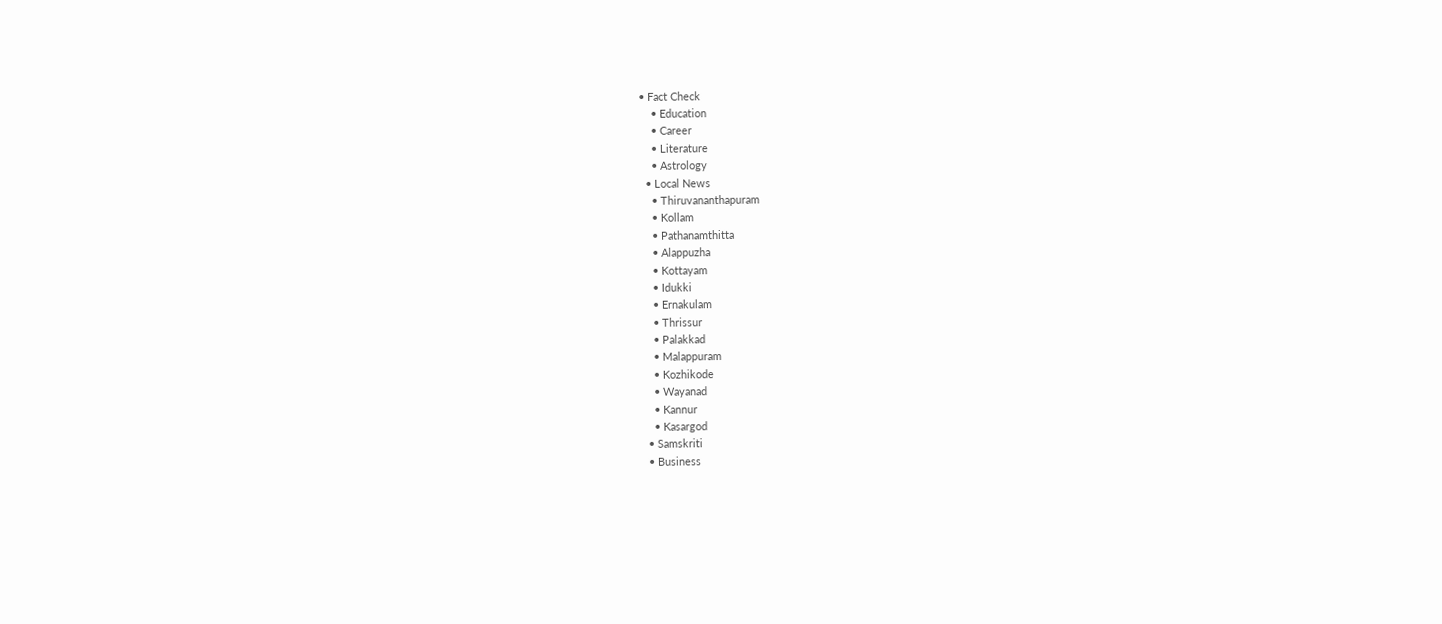• Fact Check
    • Education
    • Career
    • Literature
    • Astrology
  • Local News
    • Thiruvananthapuram
    • Kollam
    • Pathanamthitta
    • Alappuzha
    • Kottayam
    • Idukki
    • Ernakulam
    • Thrissur
    • Palakkad
    • Malappuram
    • Kozhikode
    • Wayanad
    • Kannur
    • Kasargod
  • Samskriti
  • Business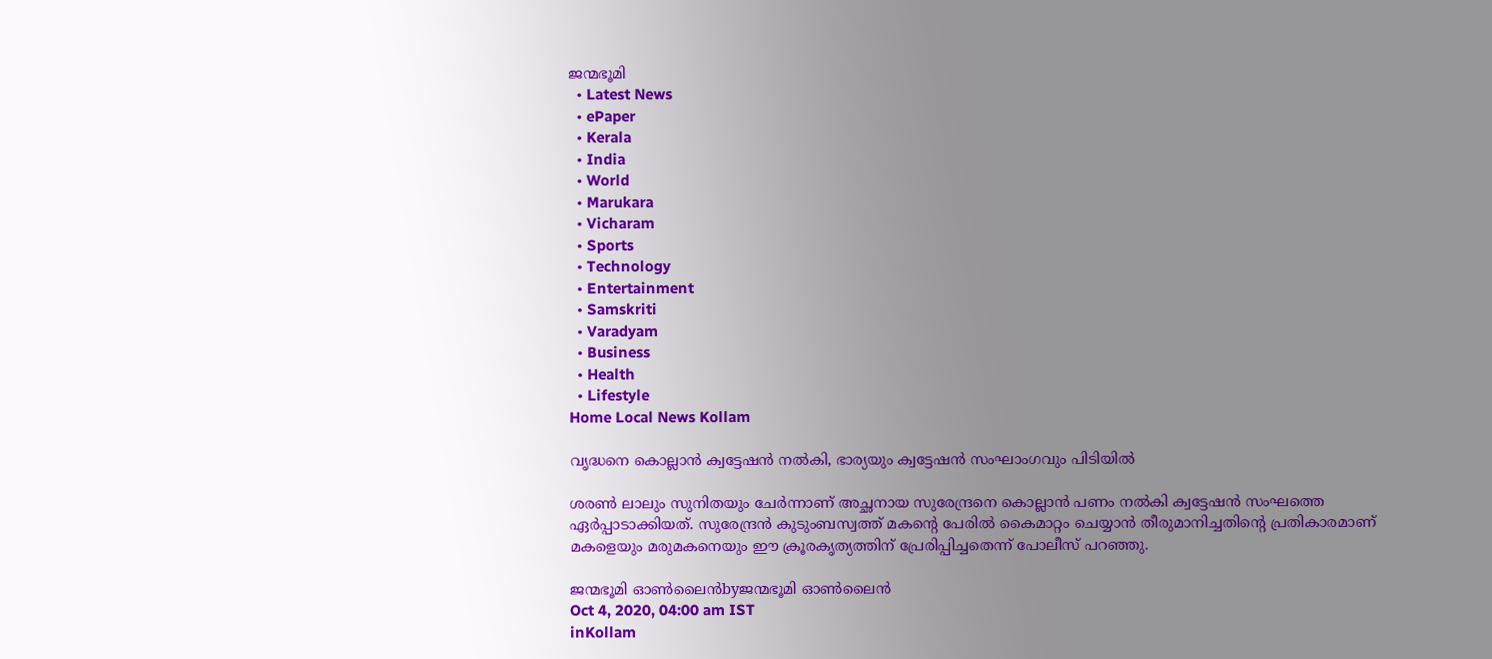ജന്മഭൂമി
  • Latest News
  • ePaper
  • Kerala
  • India
  • World
  • Marukara
  • Vicharam
  • Sports
  • Technology
  • Entertainment
  • Samskriti
  • Varadyam
  • Business
  • Health
  • Lifestyle
Home Local News Kollam

വൃദ്ധനെ കൊല്ലാന്‍ ക്വട്ടേഷന്‍ നല്‍കി, ഭാര്യയും ക്വട്ടേഷന്‍ സംഘാംഗവും പിടിയില്‍

ശരണ്‍ ലാലും സുനിതയും ചേര്‍ന്നാണ് അച്ഛനായ സുരേന്ദ്രനെ കൊല്ലാന്‍ പണം നല്‍കി ക്വട്ടേഷന്‍ സംഘത്തെ ഏര്‍പ്പാടാക്കിയത്. സുരേന്ദ്രന്‍ കുടുംബസ്വത്ത് മകന്റെ പേരില്‍ കൈമാറ്റം ചെയ്യാന്‍ തീരുമാനിച്ചതിന്റെ പ്രതികാരമാണ് മകളെയും മരുമകനെയും ഈ ക്രൂരകൃത്യത്തിന് പ്രേരിപ്പിച്ചതെന്ന് പോലീസ് പറഞ്ഞു.

ജന്മഭൂമി ഓണ്‍ലൈന്‍byജന്മഭൂമി ഓണ്‍ലൈന്‍
Oct 4, 2020, 04:00 am IST
inKollam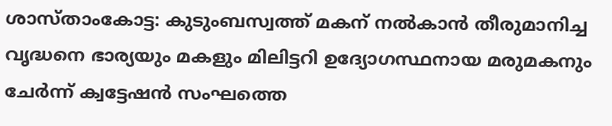ശാസ്താംകോട്ട: കുടുംബസ്വത്ത് മകന് നല്‍കാന്‍ തീരുമാനിച്ച വൃദ്ധനെ ഭാര്യയും മകളും മിലിട്ടറി ഉദ്യോഗസ്ഥനായ മരുമകനും ചേര്‍ന്ന് ക്വട്ടേഷന്‍ സംഘത്തെ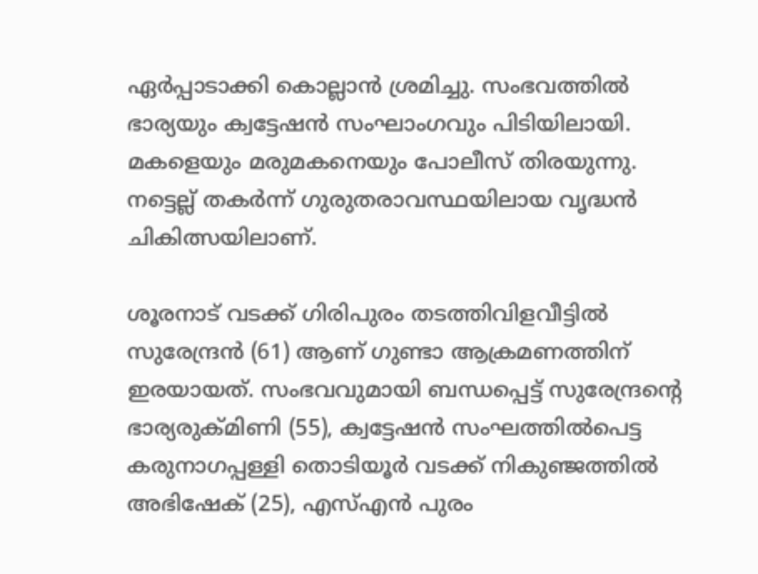ഏര്‍പ്പാടാക്കി കൊല്ലാന്‍ ശ്രമിച്ചു. സംഭവത്തില്‍ ഭാര്യയും ക്വട്ടേഷന്‍ സംഘാംഗവും പിടിയിലായി. മകളെയും മരുമകനെയും പോലീസ് തിരയുന്നു. നട്ടെല്ല് തകര്‍ന്ന് ഗുരുതരാവസ്ഥയിലായ വൃദ്ധന്‍ ചികിത്സയിലാണ്.

ശൂരനാട് വടക്ക് ഗിരിപുരം തടത്തിവിളവീട്ടില്‍ സുരേന്ദ്രന്‍ (61) ആണ് ഗുണ്ടാ ആക്രമണത്തിന് ഇരയായത്. സംഭവവുമായി ബന്ധപ്പെട്ട് സുരേന്ദ്രന്റെ ഭാര്യരുക്മിണി (55), ക്വട്ടേഷന്‍ സംഘത്തില്‍പെട്ട കരുനാഗപ്പള്ളി തൊടിയൂര്‍ വടക്ക് നികുഞ്ജത്തില്‍ അഭിഷേക് (25), എസ്എന്‍ പുരം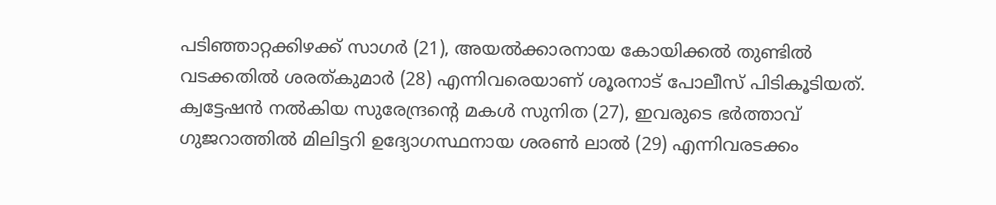പടിഞ്ഞാറ്റക്കിഴക്ക് സാഗര്‍ (21), അയല്‍ക്കാരനായ കോയിക്കല്‍ തുണ്ടില്‍ വടക്കതില്‍ ശരത്കുമാര്‍ (28) എന്നിവരെയാണ് ശൂരനാട് പോലീസ് പിടികൂടിയത്. ക്വട്ടേഷന്‍ നല്‍കിയ സുരേന്ദ്രന്റെ മകള്‍ സുനിത (27), ഇവരുടെ ഭര്‍ത്താവ് ഗുജറാത്തില്‍ മിലിട്ടറി ഉദ്യോഗസ്ഥനായ ശരണ്‍ ലാല്‍ (29) എന്നിവരടക്കം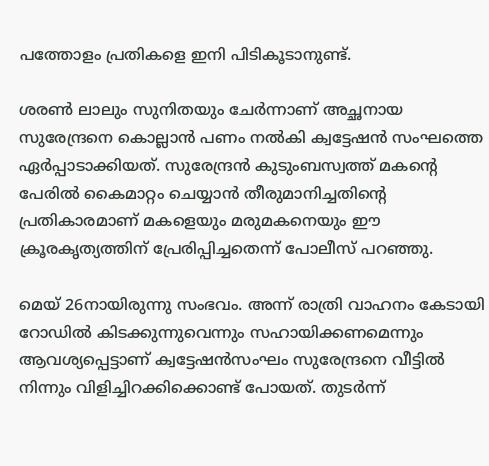പത്തോളം പ്രതികളെ ഇനി പിടികൂടാനുണ്ട്.

ശരണ്‍ ലാലും സുനിതയും ചേര്‍ന്നാണ് അച്ഛനായ സുരേന്ദ്രനെ കൊല്ലാന്‍ പണം നല്‍കി ക്വട്ടേഷന്‍ സംഘത്തെ ഏര്‍പ്പാടാക്കിയത്. സുരേന്ദ്രന്‍ കുടുംബസ്വത്ത് മകന്റെ പേരില്‍ കൈമാറ്റം ചെയ്യാന്‍ തീരുമാനിച്ചതിന്റെ പ്രതികാരമാണ് മകളെയും മരുമകനെയും ഈ ക്രൂരകൃത്യത്തിന് പ്രേരിപ്പിച്ചതെന്ന് പോലീസ് പറഞ്ഞു.

മെയ് 26നായിരുന്നു സംഭവം. അന്ന് രാത്രി വാഹനം കേടായി റോഡില്‍ കിടക്കുന്നുവെന്നും സഹായിക്കണമെന്നും ആവശ്യപ്പെട്ടാണ് ക്വട്ടേഷന്‍സംഘം സുരേന്ദ്രനെ വീട്ടില്‍ നിന്നും വിളിച്ചിറക്കിക്കൊണ്ട് പോയത്. തുടര്‍ന്ന്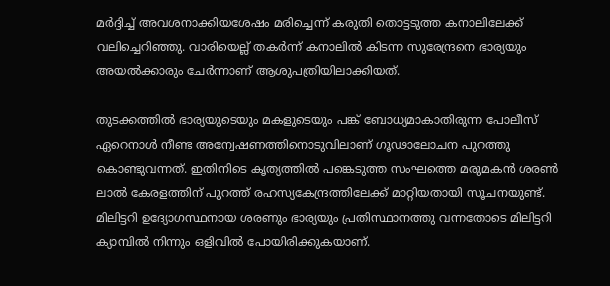മര്‍ദ്ദിച്ച് അവശനാക്കിയശേഷം മരിച്ചെന്ന് കരുതി തൊട്ടടുത്ത കനാലിലേക്ക് വലിച്ചെറിഞ്ഞു. വാരിയെല്ല് തകര്‍ന്ന് കനാലില്‍ കിടന്ന സുരേന്ദ്രനെ ഭാര്യയും അയല്‍ക്കാരും ചേര്‍ന്നാണ് ആശുപത്രിയിലാക്കിയത്.

തുടക്കത്തില്‍ ഭാര്യയുടെയും മകളുടെയും പങ്ക് ബോധ്യമാകാതിരുന്ന പോലീസ് ഏറെനാള്‍ നീണ്ട അന്വേഷണത്തിനൊടുവിലാണ് ഗൂഢാലോചന പുറത്തു കൊണ്ടുവന്നത്. ഇതിനിടെ കൃത്യത്തില്‍ പങ്കെടുത്ത സംഘത്തെ മരുമകന്‍ ശരണ്‍ ലാല്‍ കേരളത്തിന് പുറത്ത് രഹസ്യകേന്ദ്രത്തിലേക്ക് മാറ്റിയതായി സൂചനയുണ്ട്. മിലിട്ടറി ഉദ്യോഗസ്ഥനായ ശരണും ഭാര്യയും പ്രതിസ്ഥാനത്തു വന്നതോടെ മിലിട്ടറി ക്യാമ്പില്‍ നിന്നും ഒളിവില്‍ പോയിരിക്കുകയാണ്.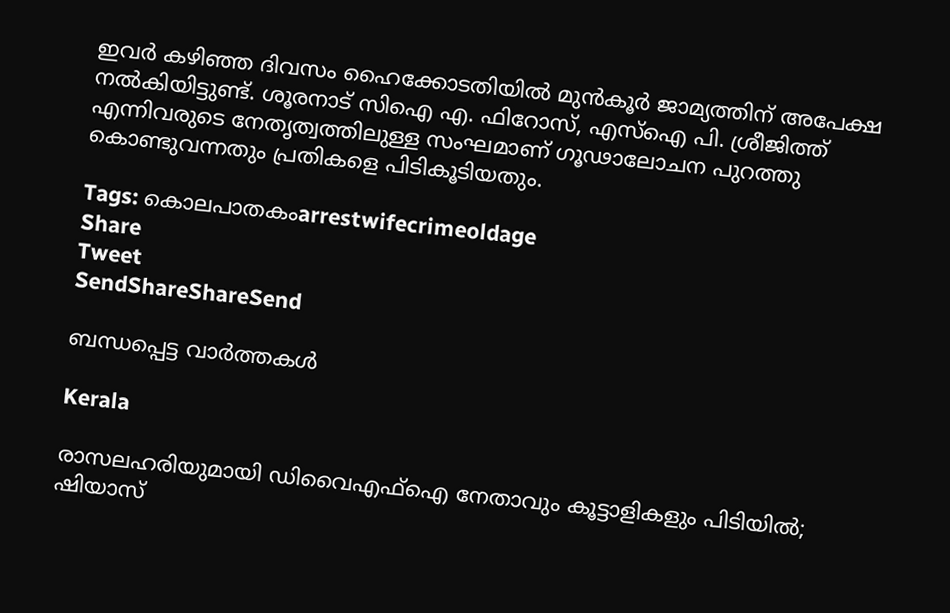ഇവര്‍ കഴിഞ്ഞ ദിവസം ഹൈക്കോടതിയില്‍ മുന്‍കൂര്‍ ജാമ്യത്തിന് അപേക്ഷ നല്‍കിയിട്ടുണ്ട്. ശൂരനാട് സിഐ എ. ഫിറോസ്, എസ്ഐ പി. ശ്രീജിത്ത് എന്നിവരുടെ നേതൃത്വത്തിലുള്ള സംഘമാണ് ഗൂഢാലോചന പുറത്തു കൊണ്ടുവന്നതും പ്രതികളെ പിടികൂടിയതും.

Tags: കൊലപാതകംarrestwifecrimeoldage
Share
Tweet
SendShareShareSend

ബന്ധപ്പെട്ട വാര്‍ത്തകള്‍

Kerala

രാസലഹരിയുമായി ഡിവൈഎഫ്ഐ നേതാവും കൂട്ടാളികളും പിടിയിൽ; ഷിയാസ്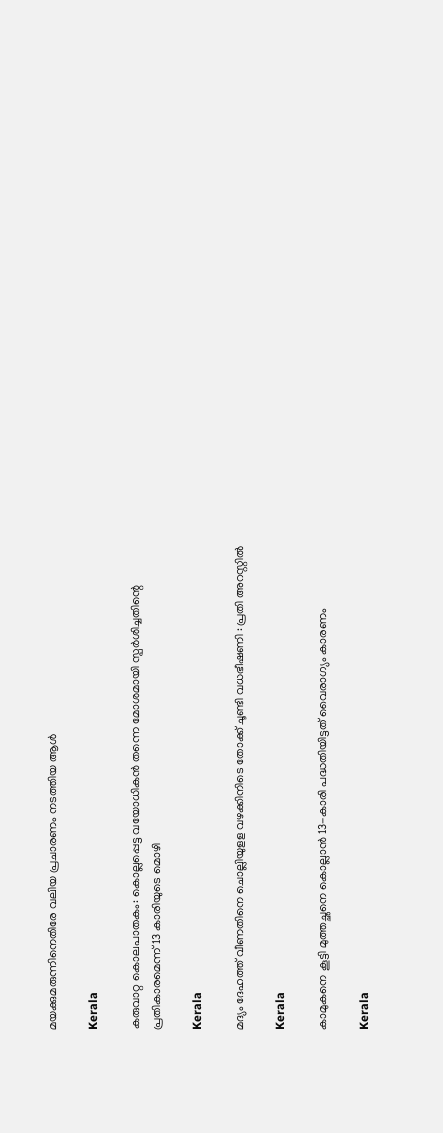മയക്കുമരുന്നിനെതിരേ വലിയ പ്രചാരണം നടത്തിയ ആൾ

Kerala

കരുവാറ്റ കൊലപാതകം: കൊല്ലപ്പെട്ട വയോധികൻ തന്നെ മോശമായി സ്പർശിച്ചതിന്റെ പ്രതികാരമെന്ന് 13 കാരിയുടെ മൊഴി

Kerala

മദ്യം ദേഹത്ത് വീണതിനെ ചൊല്ലിയുളള വഴക്കിനിടെ തോക്ക് ചൂണ്ടി വധഭീഷണി : പ്രതി അറസ്റ്റില്‍

Kerala

കാമുകനെ കൂട്ടി മുത്തച്ഛനെ കൊല്ലാൻ 13-കാരി പദ്ധതിയിട്ടത് വൈരാഗ്യം കാരണം

Kerala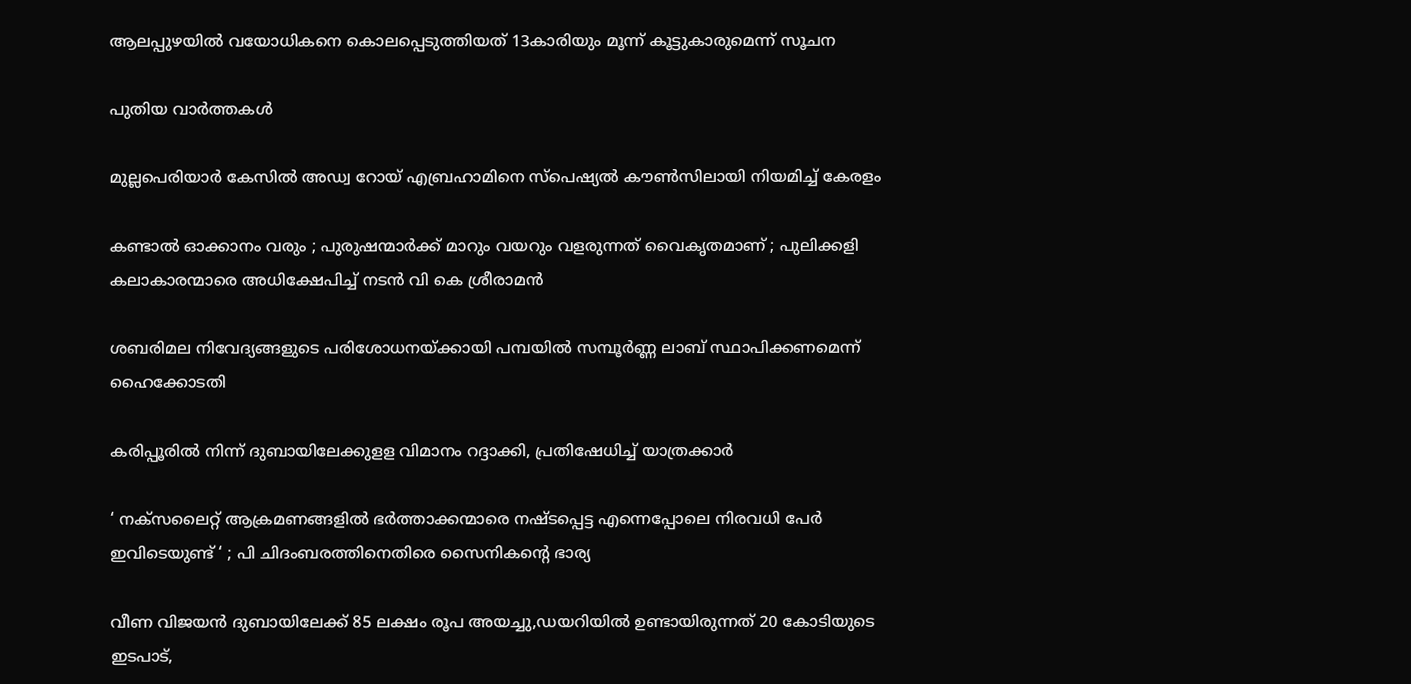ആലപ്പുഴയിൽ വയോധികനെ കൊലപ്പെടുത്തിയത് 13കാരിയും മൂന്ന് കൂട്ടുകാരുമെന്ന് സൂചന

പുതിയ വാര്‍ത്തകള്‍

മുല്ലപെരിയാര്‍ കേസില്‍ അഡ്വ റോയ് എബ്രഹാമിനെ സ്‌പെഷ്യല്‍ കൗണ്‍സിലായി നിയമിച്ച് കേരളം

കണ്ടാൽ ഓക്കാനം വരും ; പുരുഷന്മാർക്ക് മാറും വയറും വളരുന്നത് വൈകൃതമാണ് ; പുലിക്കളി കലാകാരന്മാരെ അധിക്ഷേപിച്ച് നടൻ വി കെ ശ്രീരാമൻ

ശബരിമല നിവേദ്യങ്ങളുടെ പരിശോധനയ്‌ക്കായി പമ്പയില്‍ സമ്പൂര്‍ണ്ണ ലാബ് സ്ഥാപിക്കണമെന്ന് ഹൈക്കോടതി

കരിപ്പൂരില്‍ നിന്ന് ദുബായിലേക്കുളള വിമാനം റദ്ദാക്കി, പ്രതിഷേധിച്ച് യാത്രക്കാര്‍

‘ നക്‌സലൈറ്റ് ആക്രമണങ്ങളിൽ ഭർത്താക്കന്മാരെ നഷ്ടപ്പെട്ട എന്നെപ്പോലെ നിരവധി പേർ ഇവിടെയുണ്ട് ‘ ; പി ചിദംബരത്തിനെതിരെ സൈനികന്റെ ഭാര്യ

വീണ വിജയന്‍ ദുബായിലേക്ക് 85 ലക്ഷം രൂപ അയച്ചു,ഡയറിയില്‍ ഉണ്ടായിരുന്നത് 20 കോടിയുടെ ഇടപാട്,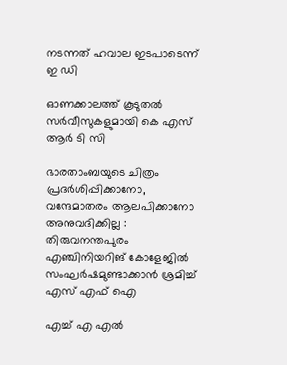നടന്നത് ഹവാല ഇടപാടെന്ന് ഇ ഡി

ഓണക്കാലത്ത് കൂടുതല്‍ സര്‍വീസുകളുമായി കെ എസ് ആര്‍ ടി സി

ഭാരതാംബയുടെ ചിത്രം പ്രദർശിപ്പിക്കാനോ, വന്ദേമാതരം ആലപിക്കാനോ അനുവദിക്കില്ല : തിരുവനന്തപുരം എഞ്ചിനിയറിങ് കോളേജിൽ സംഘർഷമുണ്ടാക്കാൻ ശ്രമിച്ച് എസ് എഫ് ഐ

എച്ച് എ എല്‍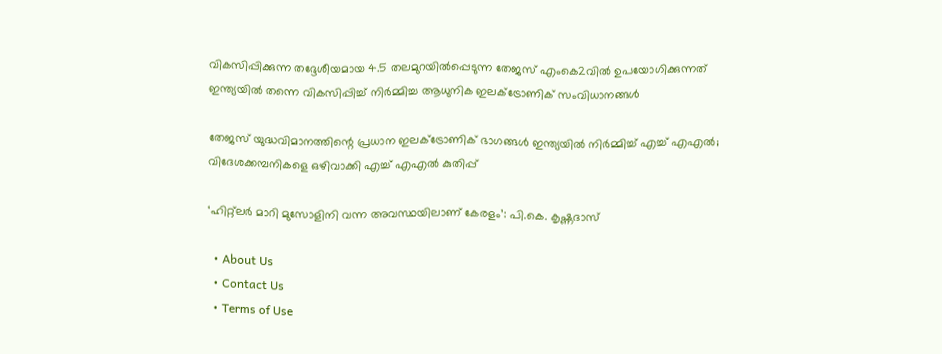വികസിപ്പിക്കുന്ന തദ്ദേശീയമായ 4.5 തലമുറയില്‍പ്പെടുന്ന തേജസ് എംകെ2വില്‍ ഉപയോഗിക്കുന്നത് ഇന്ത്യയില്‍ തന്നെ വികസിപ്പിച്ച് നിര്‍മ്മിച്ച ആധുനിക ഇലക്ട്രോണിക് സംവിധാനങ്ങള്‍

തേജസ് യുദ്ധവിമാനത്തിന്റെ പ്രധാന ഇലക്ട്രോണിക് ഭാഗങ്ങള്‍ ഇന്ത്യയില്‍ നിര്‍മ്മിച്ച് എച്ച് എഎല്‍; വിദേശക്കമ്പനികളെ ഒഴിവാക്കി എച്ച് എഎല്‍ കുതിപ്പ്

‘ഹിറ്റ്ലര്‍ മാറി മുസോളിനി വന്ന അവസ്ഥയിലാണ് കേരളം’: പി.കെ. കൃഷ്ണദാസ്

  • About Us
  • Contact Us
  • Terms of Use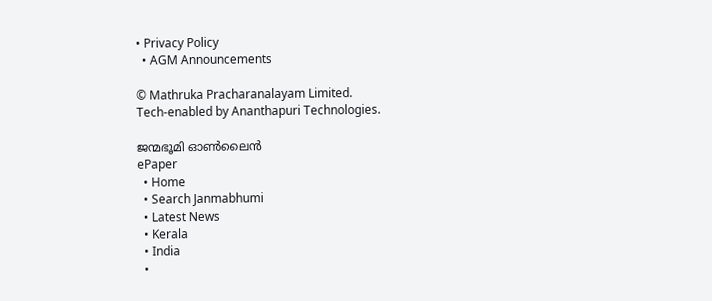• Privacy Policy
  • AGM Announcements

© Mathruka Pracharanalayam Limited.
Tech-enabled by Ananthapuri Technologies.

ജന്മഭൂമി ഓണ്‍ലൈന്‍
ePaper
  • Home
  • Search Janmabhumi
  • Latest News
  • Kerala
  • India
  •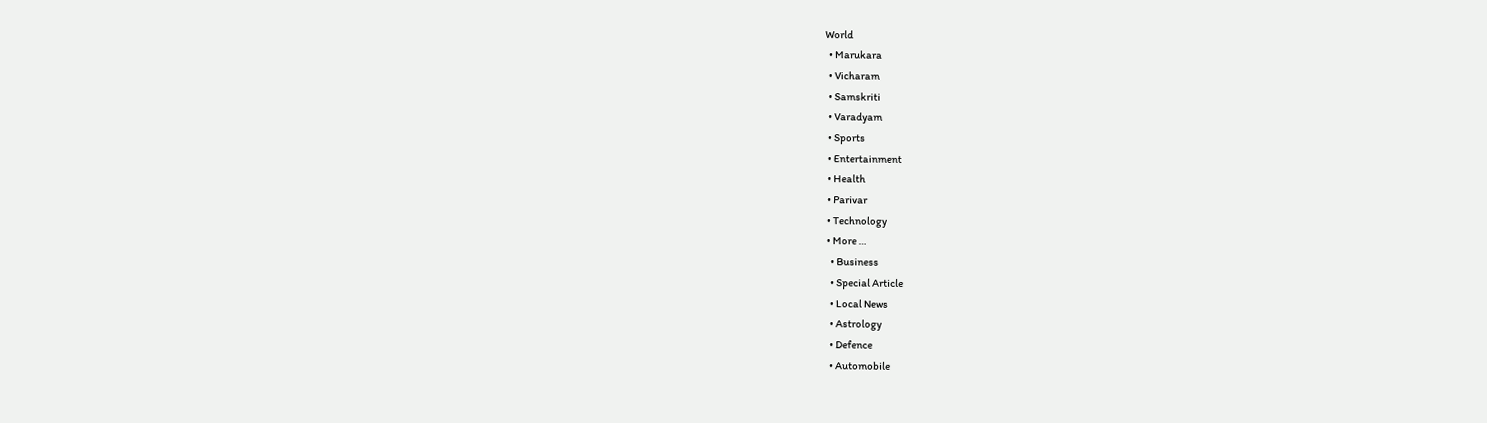World
  • Marukara
  • Vicharam
  • Samskriti
  • Varadyam
  • Sports
  • Entertainment
  • Health
  • Parivar
  • Technology
  • More …
    • Business
    • Special Article
    • Local News
    • Astrology
    • Defence
    • Automobile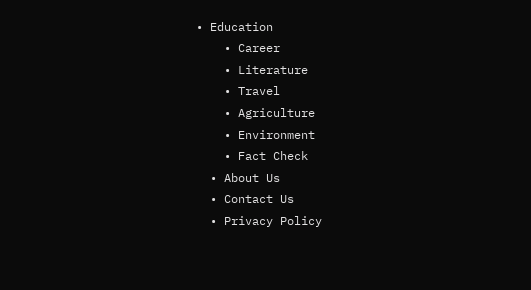• Education
    • Career
    • Literature
    • Travel
    • Agriculture
    • Environment
    • Fact Check
  • About Us
  • Contact Us
  • Privacy Policy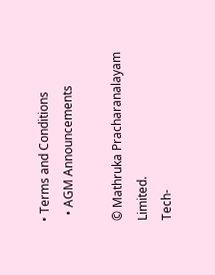• Terms and Conditions
  • AGM Announcements

© Mathruka Pracharanalayam Limited.
Tech-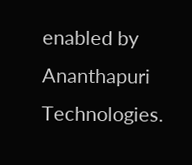enabled by Ananthapuri Technologies.